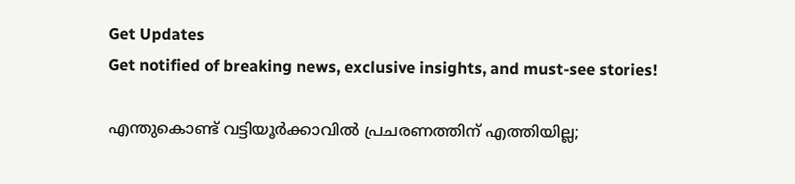Get Updates
Get notified of breaking news, exclusive insights, and must-see stories!

എന്തുകൊണ്ട് വട്ടിയൂര്‍ക്കാവില്‍ പ്രചരണത്തിന് എത്തിയില്ല;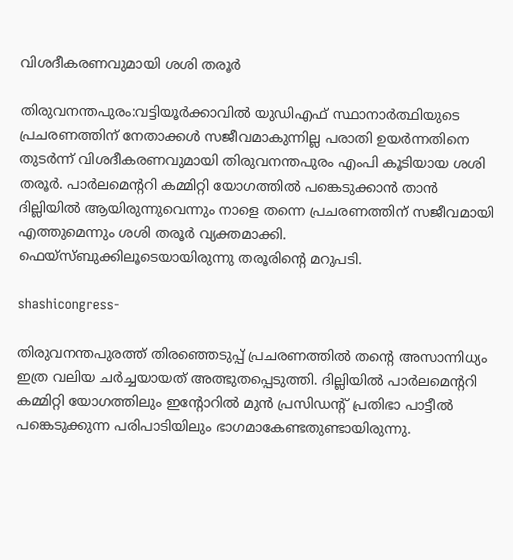വിശദീകരണവുമായി ശശി തരൂര്‍

തിരുവനന്തപുരം:വട്ടിയൂര്‍ക്കാവില്‍ യുഡിഎഫ് സ്ഥാനാര്‍ത്ഥിയുടെ പ്രചരണത്തിന് നേതാക്കള്‍ സജീവമാകുന്നില്ല പരാതി ഉയര്‍ന്നതിനെ തുടര്‍ന്ന് വിശദീകരണവുമായി തിരുവനന്തപുരം എംപി കൂടിയായ ശശി തരൂര്‍. പാര്‍ലമെന്‍ററി കമ്മിറ്റി യോഗത്തില്‍ പങ്കെടുക്കാന്‍ താന്‍ ദില്ലിയില്‍ ആയിരുന്നുവെന്നും നാളെ തന്നെ പ്രചരണത്തിന് സജീവമായി എത്തുമെന്നും ശശി തരൂര്‍ വ്യക്തമാക്കി. ഫെയ്സ്ബുക്കിലൂടെയായിരുന്നു തരൂരിന്‍റെ മറുപടി.

shashicongress-

തിരുവനന്തപുരത്ത് തിരഞ്ഞെടുപ്പ് പ്രചരണത്തില്‍ തന്‍റെ അസാന്നിധ്യം ഇത്ര വലിയ ചര്‍ച്ചയായത് അത്ഭുതപ്പെടുത്തി. ദില്ലിയില്‍ പാര്‍ലമെന്‍ററി കമ്മിറ്റി യോഗത്തിലും ഇന്‍റോറില്‍ മുന്‍ പ്രസിഡന്‍റ് പ്രതിഭാ പാട്ടീല്‍ പങ്കെടുക്കുന്ന പരിപാടിയിലും ഭാഗമാകേണ്ടതുണ്ടായിരുന്നു.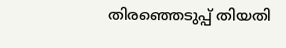തിരഞ്ഞെടുപ്പ് തിയതി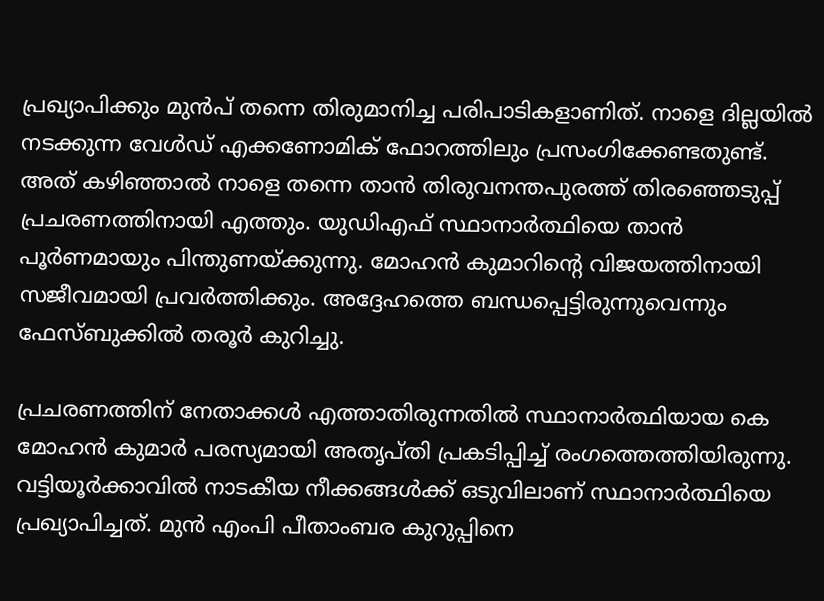പ്രഖ്യാപിക്കും മുന്‍പ് തന്നെ തിരുമാനിച്ച പരിപാടികളാണിത്. നാളെ ദില്ലയില്‍ നടക്കുന്ന വേള്‍ഡ് എക്കണോമിക് ഫോറത്തിലും പ്രസംഗിക്കേണ്ടതുണ്ട്. അത് കഴിഞ്ഞാല്‍ നാളെ തന്നെ താന്‍ തിരുവനന്തപുരത്ത് തിരഞ്ഞെടുപ്പ് പ്രചരണത്തിനായി എത്തും. യുഡിഎഫ് സ്ഥാനാര്‍ത്ഥിയെ താന്‍ പൂര്‍ണമായും പിന്തുണയ്ക്കുന്നു. മോഹന്‍ കുമാറിന്‍റെ വിജയത്തിനായി സജീവമായി പ്രവര്‍ത്തിക്കും. അദ്ദേഹത്തെ ബന്ധപ്പെട്ടിരുന്നുവെന്നും ഫേസ്ബുക്കില്‍ തരൂര്‍ കുറിച്ചു.

പ്രചരണത്തിന് നേതാക്കള്‍ എത്താതിരുന്നതില്‍ സ്ഥാനാര്‍ത്ഥിയായ കെ മോഹന്‍ കുമാര്‍ പരസ്യമായി അതൃപ്തി പ്രകടിപ്പിച്ച് രംഗത്തെത്തിയിരുന്നു. വട്ടിയൂര്‍ക്കാവില്‍ നാടകീയ നീക്കങ്ങള്‍ക്ക് ഒടുവിലാണ് സ്ഥാനാര്‍ത്ഥിയെ പ്രഖ്യാപിച്ചത്. മുന്‍ എംപി പീതാംബര കുറുപ്പിനെ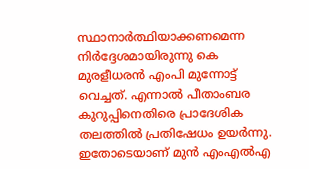സ്ഥാനാര്‍ത്ഥിയാക്കണമെന്ന നിര്‍ദ്ദേശമായിരുന്നു കെ മുരളീധരന്‍ എംപി മുന്നോട്ട് വെച്ചത്. എന്നാല്‍ പീതാംബര കുറുപ്പിനെതിരെ പ്രാദേശിക തലത്തില്‍ പ്രതിഷേധം ഉയര്‍ന്നു. ഇതോടെയാണ് മുന്‍ എംഎല്‍എ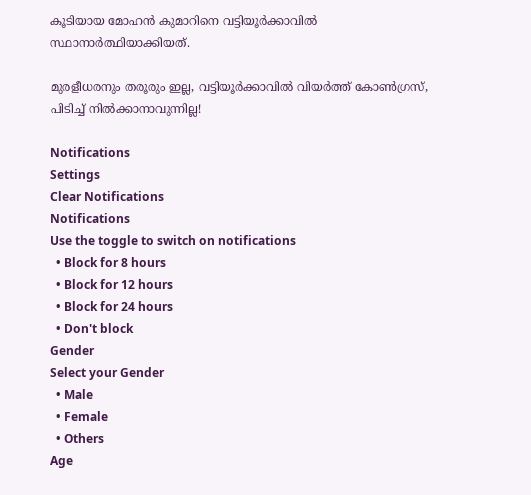കൂടിയായ മോഹന്‍ കുമാറിനെ വട്ടിയൂര്‍ക്കാവില്‍ സ്ഥാനാര്‍ത്ഥിയാക്കിയത്.

മുരളീധരനും തരൂരും ഇല്ല, വട്ടിയൂർക്കാവിൽ വിയർത്ത് കോൺഗ്രസ്, പിടിച്ച് നിൽക്കാനാവുന്നില്ല!

Notifications
Settings
Clear Notifications
Notifications
Use the toggle to switch on notifications
  • Block for 8 hours
  • Block for 12 hours
  • Block for 24 hours
  • Don't block
Gender
Select your Gender
  • Male
  • Female
  • Others
Age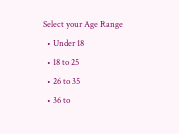Select your Age Range
  • Under 18
  • 18 to 25
  • 26 to 35
  • 36 to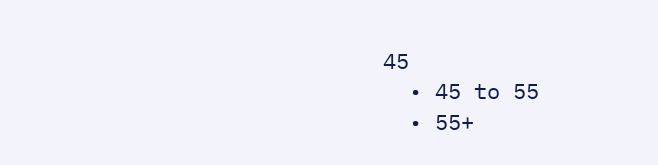45
  • 45 to 55
  • 55+